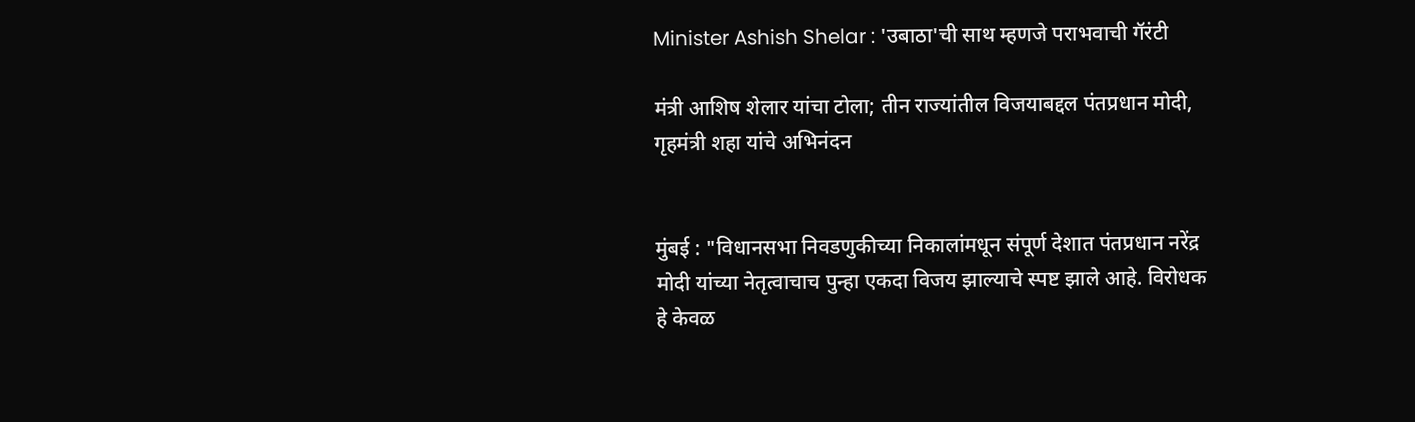Minister Ashish Shelar : 'उबाठा'ची साथ म्हणजे पराभवाची गॅरंटी

मंत्री आशिष शेलार यांचा टोला; तीन राज्यांतील विजयाबद्दल पंतप्रधान मोदी, गृहमंत्री शहा यांचे अभिनंदन


मुंबई : "विधानसभा निवडणुकीच्या निकालांमधून संपूर्ण देशात पंतप्रधान नरेंद्र मोदी यांच्या नेतृत्वाचाच पुन्हा एकदा विजय झाल्याचे स्पष्ट झाले आहे. विरोधक हे केवळ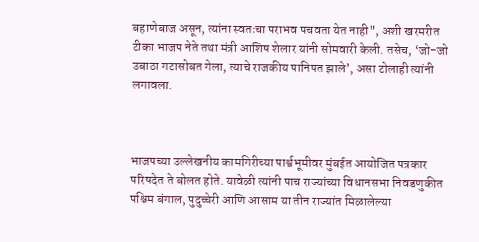बहाणेबाज असून, त्यांना स्वतःचा पराभव पचवता येत नाही", अशी खरमरीत टीका भाजप नेते तथा मंत्री आशिष शेलार यांनी सोमवारी केली. तसेच, ‘जो-जो उबाठा गटासोबत गेला, त्याचे राजकीय पानिपत झाले’, असा टोलाही त्यांनी लगावला.



भाजपच्या उल्लेखनीय कामगिरीच्या पार्श्वभूमीवर मुंबईत आयोजित पत्रकार परिषदेत ते बोलत होते. यावेळी त्यांनी पाच राज्यांच्या विधानसभा निवडणुकीत पश्चिम बंगाल, पुदुच्चेरी आणि आसाम या तीन राज्यांत मिळालेल्या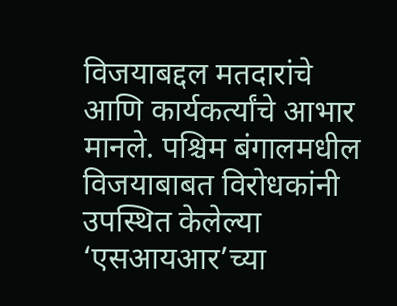विजयाबद्दल मतदारांचे आणि कार्यकर्त्यांचे आभार मानले. पश्चिम बंगालमधील विजयाबाबत विरोधकांनी उपस्थित केलेल्या ‘एसआयआर’च्या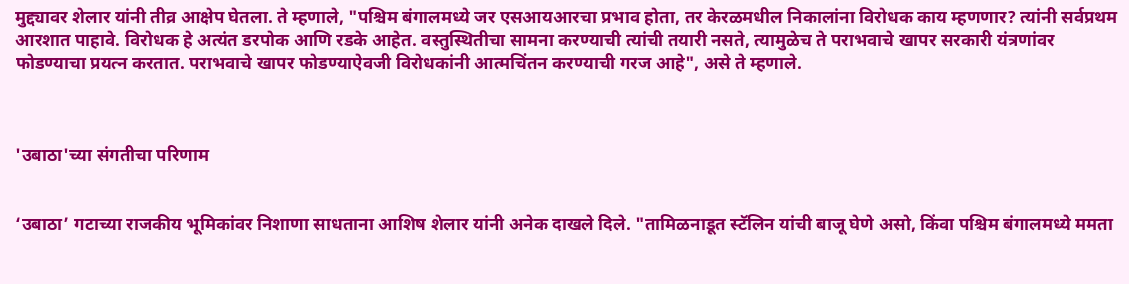मुद्द्यावर शेलार यांनी तीव्र आक्षेप घेतला. ते म्हणाले, "पश्चिम बंगालमध्ये जर एसआयआरचा प्रभाव होता, तर केरळमधील निकालांना विरोधक काय म्हणणार? त्यांनी सर्वप्रथम आरशात पाहावे. विरोधक हे अत्यंत डरपोक आणि रडके आहेत. वस्तुस्थितीचा सामना करण्याची त्यांची तयारी नसते, त्यामुळेच ते पराभवाचे खापर सरकारी यंत्रणांवर फोडण्याचा प्रयत्न करतात. पराभवाचे खापर फोडण्याऐवजी विरोधकांनी आत्मचिंतन करण्याची गरज आहे", असे ते म्हणाले.



'उबाठा'च्या संगतीचा परिणाम


‘उबाठा’ गटाच्या राजकीय भूमिकांवर निशाणा साधताना आशिष शेलार यांनी अनेक दाखले दिले. "तामिळनाडूत स्टॅलिन यांची बाजू घेणे असो, किंवा पश्चिम बंगालमध्ये ममता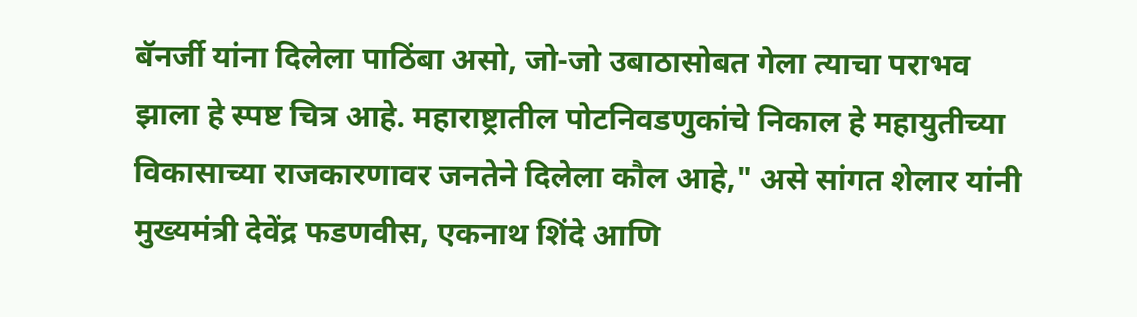बॅनर्जी यांना दिलेला पाठिंबा असो, जो-जो उबाठासोबत गेला त्याचा पराभव झाला हे स्पष्ट चित्र आहे. महाराष्ट्रातील पोटनिवडणुकांचे निकाल हे महायुतीच्या विकासाच्या राजकारणावर जनतेने दिलेला कौल आहे," असे सांगत शेलार यांनी मुख्यमंत्री देवेंद्र फडणवीस, एकनाथ शिंदे आणि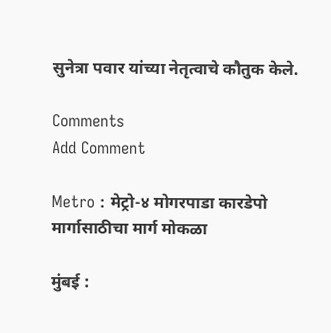सुनेत्रा पवार यांच्या नेतृत्वाचे कौतुक केले.

Comments
Add Comment

Metro : मेट्रो-४ मोगरपाडा कारडेपो मार्गासाठीचा मार्ग मोकळा

मुंबई :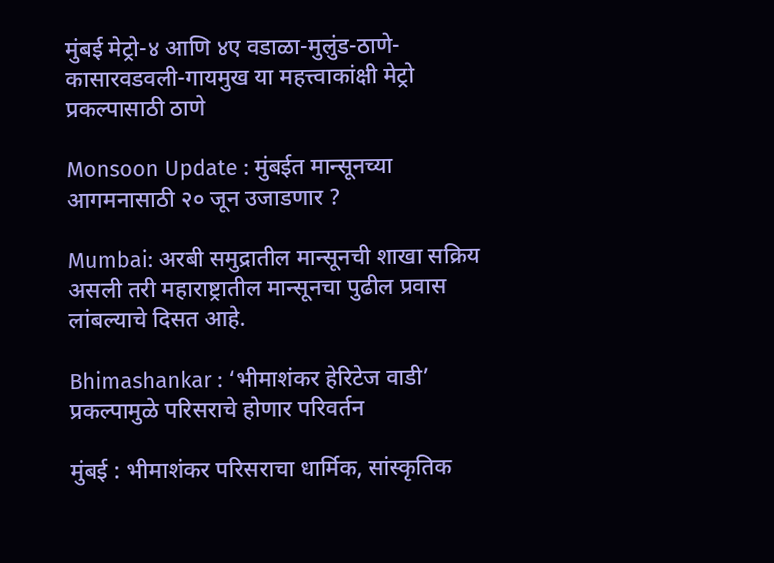मुंबई मेट्रो-४ आणि ४ए वडाळा-मुलुंड-ठाणे-कासारवडवली-गायमुख या महत्त्वाकांक्षी मेट्रो प्रकल्पासाठी ठाणे

Monsoon Update : मुंबईत मान्सूनच्या आगमनासाठी २० जून उजाडणार ?

Mumbai: अरबी समुद्रातील मान्सूनची शाखा सक्रिय असली तरी महाराष्ट्रातील मान्सूनचा पुढील प्रवास लांबल्याचे दिसत आहे.

Bhimashankar : ‘भीमाशंकर हेरिटेज वाडी’ प्रकल्पामुळे परिसराचे होणार परिवर्तन

मुंबई : भीमाशंकर परिसराचा धार्मिक, सांस्कृतिक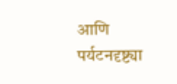आणि पर्यटनदृष्ट्या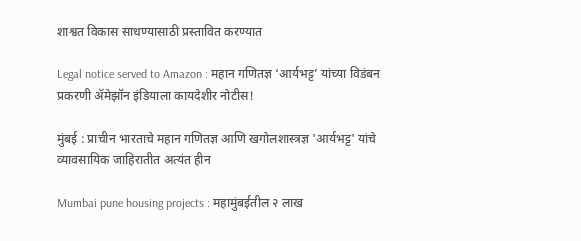शाश्वत विकास साधण्यासाठी प्रस्तावित करण्यात

Legal notice served to Amazon : महान गणितज्ञ ‘आर्यभट्ट’ यांच्या विडंबन प्रकरणी ॲमेझॉन इंडियाला कायदेशीर नोटीस!

मुंबई : प्राचीन भारताचे महान गणितज्ञ आणि खगोलशास्त्रज्ञ 'आर्यभट्ट' यांचे व्यावसायिक जाहिरातीत अत्यंत हीन

Mumbai pune housing projects : महामुंबईतील २ लाख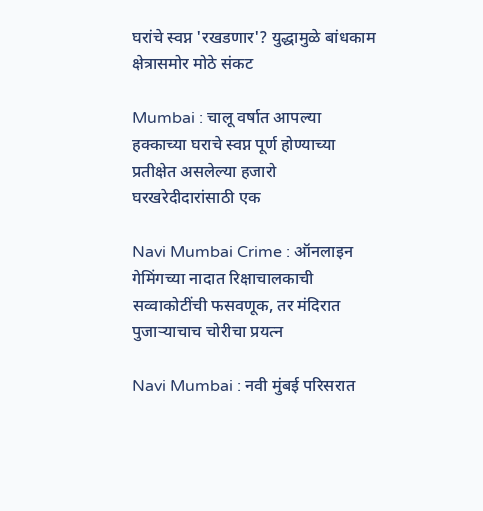घरांचे स्वप्न 'रखडणार'? युद्धामुळे बांधकाम क्षेत्रासमोर मोठे संकट

Mumbai : चालू वर्षात आपल्या हक्काच्या घराचे स्वप्न पूर्ण होण्याच्या प्रतीक्षेत असलेल्या हजारो घरखरेदीदारांसाठी एक

Navi Mumbai Crime : ऑनलाइन गेमिंगच्या नादात रिक्षाचालकाची सव्वाकोटींची फसवणूक, तर मंदिरात पुजाऱ्याचाच चोरीचा प्रयत्न

Navi Mumbai : नवी मुंबई परिसरात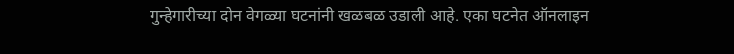गुन्हेगारीच्या दोन वेगळ्या घटनांनी खळबळ उडाली आहे. एका घटनेत ऑनलाइन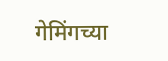गेमिंगच्या